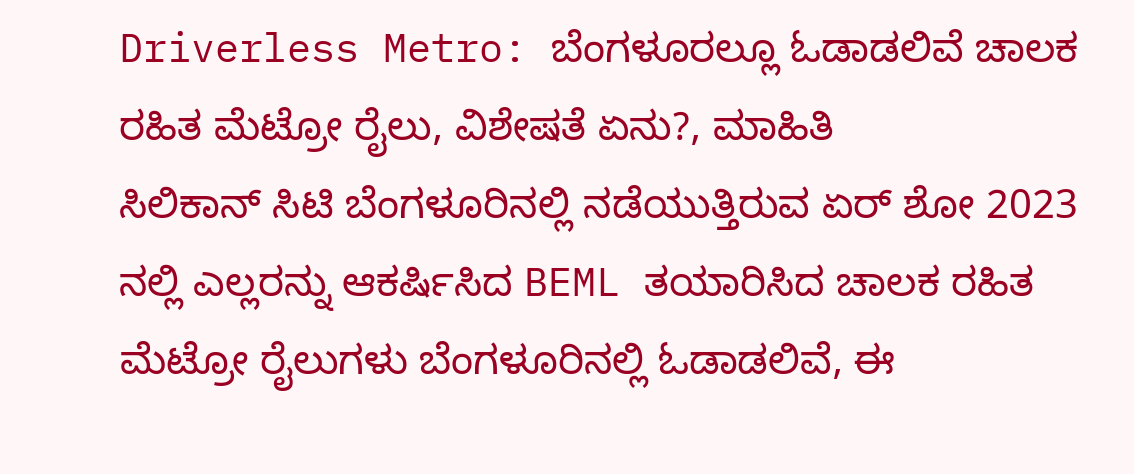Driverless Metro: ಬೆಂಗಳೂರಲ್ಲೂ ಓಡಾಡಲಿವೆ ಚಾಲಕ ರಹಿತ ಮೆಟ್ರೋ ರೈಲು, ವಿಶೇಷತೆ ಏನು?, ಮಾಹಿತಿ
ಸಿಲಿಕಾನ್ ಸಿಟಿ ಬೆಂಗಳೂರಿನಲ್ಲಿ ನಡೆಯುತ್ತಿರುವ ಏರ್ ಶೋ 2023 ನಲ್ಲಿ ಎಲ್ಲರನ್ನು ಆಕರ್ಷಿಸಿದ BEML ತಯಾರಿಸಿದ ಚಾಲಕ ರಹಿತ ಮೆಟ್ರೋ ರೈಲುಗಳು ಬೆಂಗಳೂರಿನಲ್ಲಿ ಓಡಾಡಲಿವೆ, ಈ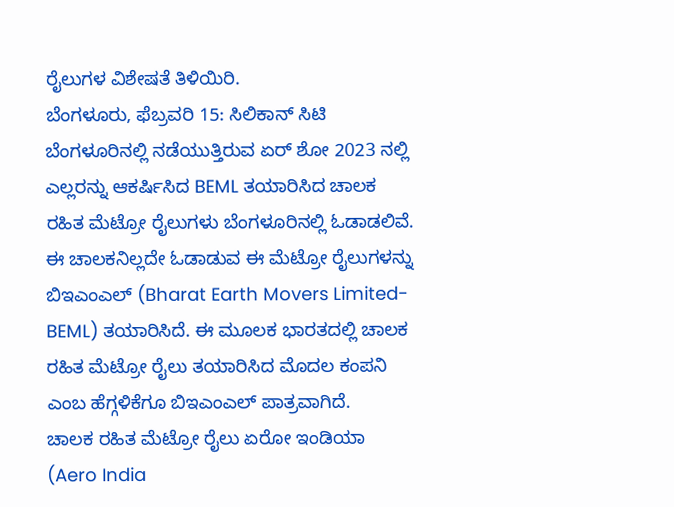ರೈಲುಗಳ ವಿಶೇಷತೆ ತಿಳಿಯಿರಿ.
ಬೆಂಗಳೂರು, ಫೆಬ್ರವರಿ 15: ಸಿಲಿಕಾನ್ ಸಿಟಿ ಬೆಂಗಳೂರಿನಲ್ಲಿ ನಡೆಯುತ್ತಿರುವ ಏರ್ ಶೋ 2023 ನಲ್ಲಿ ಎಲ್ಲರನ್ನು ಆಕರ್ಷಿಸಿದ BEML ತಯಾರಿಸಿದ ಚಾಲಕ ರಹಿತ ಮೆಟ್ರೋ ರೈಲುಗಳು ಬೆಂಗಳೂರಿನಲ್ಲಿ ಓಡಾಡಲಿವೆ.
ಈ ಚಾಲಕನಿಲ್ಲದೇ ಓಡಾಡುವ ಈ ಮೆಟ್ರೋ ರೈಲುಗಳನ್ನು ಬಿಇಎಂಎಲ್ (Bharat Earth Movers Limited- BEML) ತಯಾರಿಸಿದೆ. ಈ ಮೂಲಕ ಭಾರತದಲ್ಲಿ ಚಾಲಕ ರಹಿತ ಮೆಟ್ರೋ ರೈಲು ತಯಾರಿಸಿದ ಮೊದಲ ಕಂಪನಿ ಎಂಬ ಹೆಗ್ಗಳಿಕೆಗೂ ಬಿಇಎಂಎಲ್ ಪಾತ್ರವಾಗಿದೆ.
ಚಾಲಕ ರಹಿತ ಮೆಟ್ರೋ ರೈಲು ಏರೋ ಇಂಡಿಯಾ (Aero India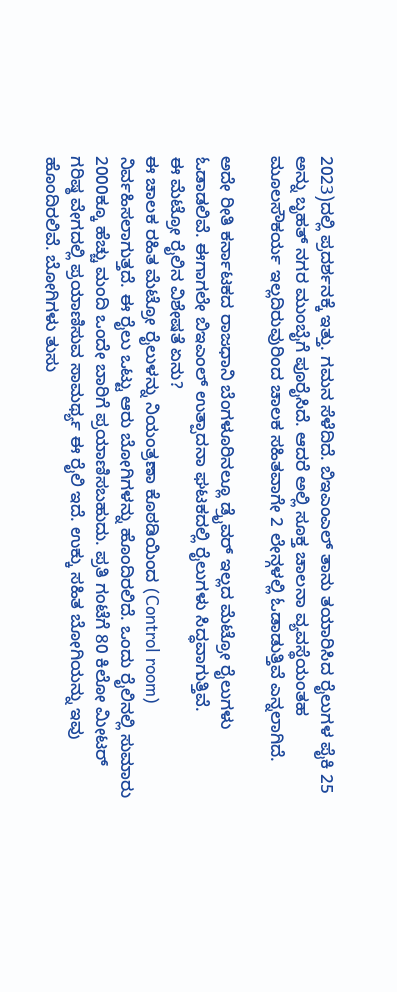2023)ದಲ್ಲಿ ಪ್ರದರ್ಶನಕ್ಕೆ ಇತ್ತು. ಗಮನ ಸೆಳೆದಿದೆ. ಬಿಇಎಂಎಲ್ ತಾನು ತಯಾರಿಸಿದ ರೈಲುಗಳ ಪೈಕಿ 25 ಅನ್ನು ಬೃಹತ್ ನಗರ ಮುಂಬೈಗೆ ಪೂರೈಸಿದೆ. ಆದರೆ ಅಲ್ಲಿ ಸೂಕ್ತ ಚಾಲನಾ ವ್ಯವಸ್ಥೆಯಂತಹ ಮೂಲಸೌಕರ್ಯ ಇಲ್ಲದಿರುವುರಿಂದ ಚಾಲಕ ಸಹಿತವಾಗೇ 2 ಲೇನ್ಗಳಲ್ಲಿ ಓಡಾಡುತ್ತಿವೆ ಎನ್ನಲಾಗಿದೆ.

ಅದೇ ರೀತಿ ಕರ್ನಾಟಕದ ರಾಜಧಾನಿ ಬೆಂಗಳೂರಿನಲ್ಲೂ ಡ್ರೈವರ್ ಇಲ್ಲದ ಮೆಟ್ರೋ ರೈಲುಗಳು ಓಡಾಡಲಿವೆ. ಈಗಾಗಲೇ ಬಿಇಎಂಲ್ ಉತ್ಪಾದನಾ ಘಟಕದಲ್ಲಿ ರೈಲುಗಳು ಸಿದ್ಧವಾಗುತ್ತಿವೆ.
ಈ ಮೆಟ್ರೋ ರೈಲಿನ ವಿಶೇಷತೆ ಏನು?
ಈ ಚಾಲಕ ರಹಿತ ಮೆಟ್ರೋ ರೈಲುಳನ್ನು ನಿಯಂತ್ರಣಾ ಕೊಠಡಿಯಿಂದ (Control room) ನಿರ್ವಹಿಸಲಾಗುತ್ತದೆ. ಈ ರೈಲು ಒಟ್ಟು ಆರು ಬೋಗಿಗಳನ್ನು ಹೊಂದಿರಲಿದೆ. ಒಂದು ರೈಲಿನಲ್ಲಿ ಸುಮಾರು 2000ಕ್ಕೂ ಹೆಚ್ಚು ಮಂದಿ ಒಂದೇ ಬಾರಿಗೆ ಪ್ರಯಾಣಿಸಬಹುದು. ಪ್ರತಿ ಗಂಟೆಗೆ 80 ಕಿಲೋ ಮೀಟರ್ ಗರಿಷ್ಠ ವೇಗದಲ್ಲಿ ಪ್ರಯಾಣಿಸುವ ಸಾಮರ್ಥ್ಯ ಈ ರೈಲಿ ಇದೆ. ಉಕ್ಕು ಸಹಿತ ಬೋಗಿಯನ್ನು ಇವು ಹೊಂದಿರಲಿವೆ. ಬೋಗಿಗಳು ತುಸು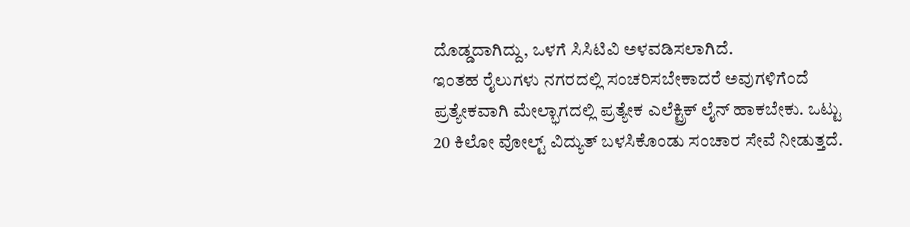ದೊಡ್ಡದಾಗಿದ್ದು, ಒಳಗೆ ಸಿಸಿಟಿವಿ ಅಳವಡಿಸಲಾಗಿದೆ.
ಇಂತಹ ರೈಲುಗಳು ನಗರದಲ್ಲಿ ಸಂಚರಿಸಬೇಕಾದರೆ ಅವುಗಳಿಗೆಂದೆ ಪ್ರತ್ಯೇಕವಾಗಿ ಮೇಲ್ಭಾಗದಲ್ಲಿ ಪ್ರತ್ಯೇಕ ಎಲೆಕ್ಟ್ರಿಕ್ ಲೈನ್ ಹಾಕಬೇಕು. ಒಟ್ಟು 20 ಕಿಲೋ ವೋಲ್ಟ್ ವಿದ್ಯುತ್ ಬಳಸಿಕೊಂಡು ಸಂಚಾರ ಸೇವೆ ನೀಡುತ್ತದೆ.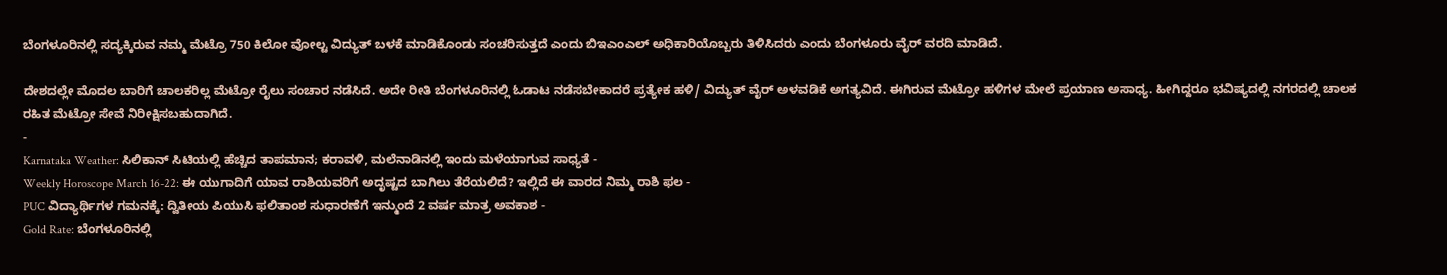ಬೆಂಗಳೂರಿನಲ್ಲಿ ಸದ್ಯಕ್ಕಿರುವ ನಮ್ಮ ಮೆಟ್ರೊ 750 ಕಿಲೋ ವೋಲ್ಟ ವಿದ್ಯುತ್ ಬಳಕೆ ಮಾಡಿಕೊಂಡು ಸಂಚರಿಸುತ್ತದೆ ಎಂದು ಬಿಇಎಂಎಲ್ ಅಧಿಕಾರಿಯೊಬ್ಬರು ತಿಳಿಸಿದರು ಎಂದು ಬೆಂಗಳೂರು ವೈರ್ ವರದಿ ಮಾಡಿದೆ.

ದೇಶದಲ್ಲೇ ಮೊದಲ ಬಾರಿಗೆ ಚಾಲಕರಿಲ್ಲ ಮೆಟ್ರೋ ರೈಲು ಸಂಚಾರ ನಡೆಸಿದೆ. ಅದೇ ರೀತಿ ಬೆಂಗಳೂರಿನಲ್ಲಿ ಓಡಾಟ ನಡೆಸಬೇಕಾದರೆ ಪ್ರತ್ಯೇಕ ಹಳಿ/ ವಿದ್ಯುತ್ ವೈರ್ ಅಳವಡಿಕೆ ಅಗತ್ಯವಿದೆ. ಈಗಿರುವ ಮೆಟ್ರೋ ಹಳಿಗಳ ಮೇಲೆ ಪ್ರಯಾಣ ಅಸಾಧ್ಯ. ಹೀಗಿದ್ದರೂ ಭವಿಷ್ಯದಲ್ಲಿ ನಗರದಲ್ಲಿ ಚಾಲಕ ರಹಿತ ಮೆಟ್ರೋ ಸೇವೆ ನಿರೀಕ್ಷಿಸಬಹುದಾಗಿದೆ.
-
Karnataka Weather: ಸಿಲಿಕಾನ್ ಸಿಟಿಯಲ್ಲಿ ಹೆಚ್ಚಿದ ತಾಪಮಾನ; ಕರಾವಳಿ, ಮಲೆನಾಡಿನಲ್ಲಿ ಇಂದು ಮಳೆಯಾಗುವ ಸಾಧ್ಯತೆ -
Weekly Horoscope March 16-22: ಈ ಯುಗಾದಿಗೆ ಯಾವ ರಾಶಿಯವರಿಗೆ ಅದೃಷ್ಟದ ಬಾಗಿಲು ತೆರೆಯಲಿದೆ? ಇಲ್ಲಿದೆ ಈ ವಾರದ ನಿಮ್ಮ ರಾಶಿ ಫಲ -
PUC ವಿದ್ಯಾರ್ಥಿಗಳ ಗಮನಕ್ಕೆ: ದ್ವಿತೀಯ ಪಿಯುಸಿ ಫಲಿತಾಂಶ ಸುಧಾರಣೆಗೆ ಇನ್ಮುಂದೆ 2 ವರ್ಷ ಮಾತ್ರ ಅವಕಾಶ -
Gold Rate: ಬೆಂಗಳೂರಿನಲ್ಲಿ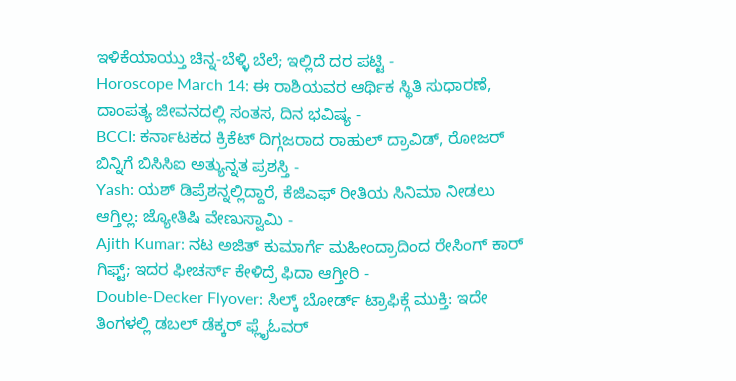ಇಳಿಕೆಯಾಯ್ತು ಚಿನ್ನ-ಬೆಳ್ಳಿ ಬೆಲೆ; ಇಲ್ಲಿದೆ ದರ ಪಟ್ಟಿ -
Horoscope March 14: ಈ ರಾಶಿಯವರ ಆರ್ಥಿಕ ಸ್ಥಿತಿ ಸುಧಾರಣೆ, ದಾಂಪತ್ಯ ಜೀವನದಲ್ಲಿ ಸಂತಸ, ದಿನ ಭವಿಷ್ಯ -
BCCI: ಕರ್ನಾಟಕದ ಕ್ರಿಕೆಟ್ ದಿಗ್ಗಜರಾದ ರಾಹುಲ್ ದ್ರಾವಿಡ್, ರೋಜರ್ ಬಿನ್ನಿಗೆ ಬಿಸಿಸಿಐ ಅತ್ಯುನ್ನತ ಪ್ರಶಸ್ತಿ -
Yash: ಯಶ್ ಡಿಪ್ರೆಶನ್ನಲ್ಲಿದ್ದಾರೆ, ಕೆಜಿಎಫ್ ರೀತಿಯ ಸಿನಿಮಾ ನೀಡಲು ಆಗ್ತಿಲ್ಲ: ಜ್ಯೋತಿಷಿ ವೇಣುಸ್ವಾಮಿ -
Ajith Kumar: ನಟ ಅಜಿತ್ ಕುಮಾರ್ಗೆ ಮಹೀಂದ್ರಾದಿಂದ ರೇಸಿಂಗ್ ಕಾರ್ ಗಿಫ್ಟ್; ಇದರ ಫೀಚರ್ಸ್ ಕೇಳಿದ್ರೆ ಫಿದಾ ಆಗ್ತೀರಿ -
Double-Decker Flyover: ಸಿಲ್ಕ್ ಬೋರ್ಡ್ ಟ್ರಾಫಿಕ್ಗೆ ಮುಕ್ತಿ: ಇದೇ ತಿಂಗಳಲ್ಲಿ ಡಬಲ್ ಡೆಕ್ಕರ್ ಫ್ಲೈಓವರ್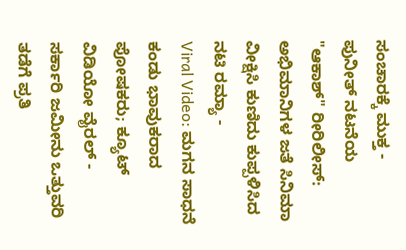ಸಂಚಾರಕ್ಕೆ ಮುಕ್ತ -
ಪುನೀತ್ ನಟನೆಯ "ಆಕಾಶ್" ರೀರಿಲೀಸ್: ಅಭಿಮಾನಿಗಳ ಜತೆ ಸಿನಿಮಾ ವೀಕ್ಷಿಸಿ ಕುಣಿದು ಕುಪ್ಪಳಿಸಿದ ನಟಿ ರಮ್ಯಾ -
Viral Video: ಮಗನ ಸಾಧನೆ ಕಂಡು ಭಾವುಕರಾದ ಪೋಷಕರು; ಕ್ಯೂಟ್ ವಿಡಿಯೋ ವೈರಲ್ -
ಸರ್ಕಾರಿ ಜಮೀನು ಒತ್ತುವರಿ ತಡೆಗೆ ಪ್ರತಿ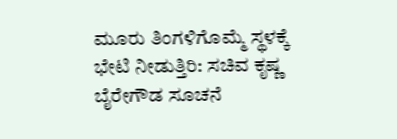ಮೂರು ತಿಂಗಳಿಗೊಮ್ಮೆ ಸ್ಥಳಕ್ಕೆ ಭೇಟಿ ನೀಡುತ್ತಿರಿ: ಸಚಿವ ಕೃಷ್ಣ ಬೈರೇಗೌಡ ಸೂಚನೆ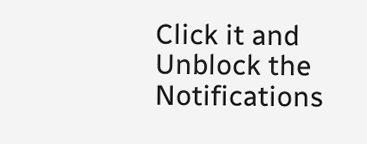Click it and Unblock the Notifications